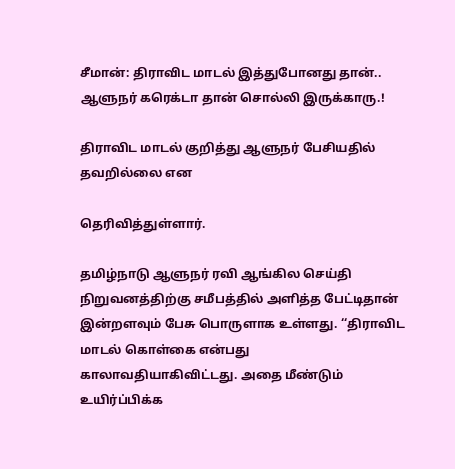சீமான்: திராவிட மாடல் இத்துபோனது தான்.. ஆளுநர் கரெக்டா தான் சொல்லி இருக்காரு.!

திராவிட மாடல் குறித்து ஆளுநர் பேசியதில் தவறில்லை என

தெரிவித்துள்ளார்.

தமிழ்நாடு ஆளுநர் ரவி ஆங்கில செய்தி நிறுவனத்திற்கு சமீபத்தில் அளித்த பேட்டிதான் இன்றளவும் பேசு பொருளாக உள்ளது. ‘‘திராவிட மாடல் கொள்கை என்பது காலாவதியாகிவிட்டது. அதை மீண்டும் உயிர்ப்பிக்க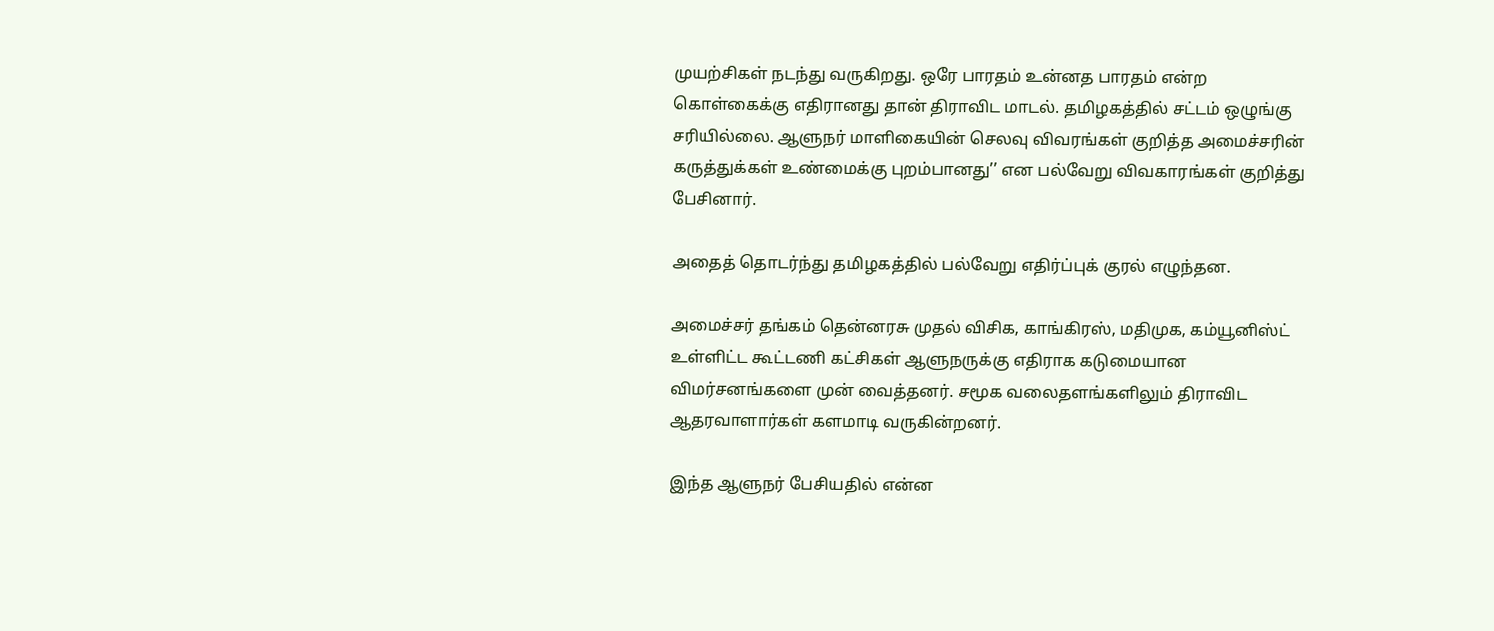முயற்சிகள் நடந்து வருகிறது. ஒரே பாரதம் உன்னத பாரதம் என்ற கொள்கைக்கு எதிரானது தான் திராவிட மாடல். தமிழகத்தில் சட்டம் ஒழுங்கு சரியில்லை. ஆளுநர் மாளிகையின் செலவு விவரங்கள் குறித்த அமைச்சரின் கருத்துக்கள் உண்மைக்கு புறம்பானது’’ என பல்வேறு விவகாரங்கள் குறித்து பேசினார்.

அதைத் தொடர்ந்து தமிழகத்தில் பல்வேறு எதிர்ப்புக் குரல் எழுந்தன.

அமைச்சர் தங்கம் தென்னரசு முதல் விசிக, காங்கிரஸ், மதிமுக, கம்யூனிஸ்ட் உள்ளிட்ட கூட்டணி கட்சிகள் ஆளுநருக்கு எதிராக கடுமையான விமர்சனங்களை முன் வைத்தனர். சமூக வலைதளங்களிலும் திராவிட ஆதரவாளார்கள் களமாடி வருகின்றனர்.

இந்த ஆளுநர் பேசியதில் என்ன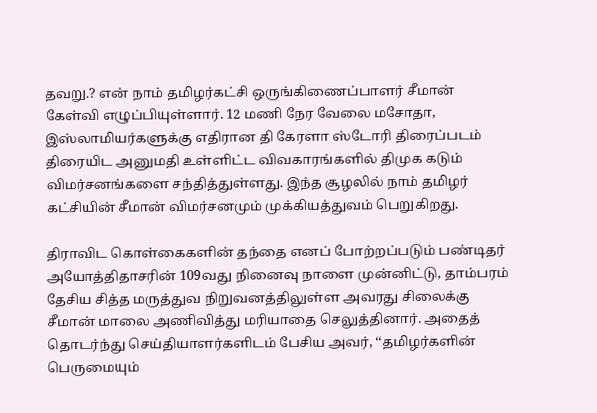தவறு.? என் நாம் தமிழர்கட்சி ஒருங்கிணைப்பாளர் சீமான் கேள்வி எழுப்பியுள்ளார். 12 மணி நேர வேலை மசோதா, இஸ்லாமியர்களுக்கு எதிரான தி கேரளா ஸ்டோரி திரைப்படம் திரையிட அனுமதி உள்ளிட்ட விவகாரங்களில் திமுக கடும் விமர்சனங்களை சந்தித்துள்ளது. இந்த சூழலில் நாம் தமிழர் கட்சியின் சீமான் விமர்சனமும் முக்கியத்துவம் பெறுகிறது.

திராவிட கொள்கைகளின் தந்தை எனப் போற்றப்படும் பண்டிதர் அயோத்திதாசரின் 109வது நினைவு நாளை முன்னிட்டு, தாம்பரம் தேசிய சித்த மருத்துவ நிறுவனத்திலுள்ள அவரது சிலைக்கு சீமான் மாலை அணிவித்து மரியாதை செலுத்தினார். அதைத் தொடர்ந்து செய்தியாளர்களிடம் பேசிய அவர், ‘‘தமிழர்களின் பெருமையும்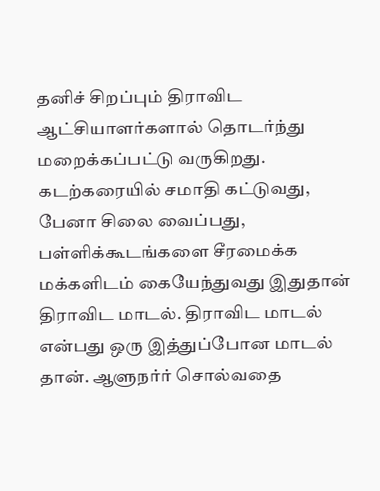தனிச் சிறப்பும் திராவிட ஆட்சியாளர்களால் தொடர்ந்து மறைக்கப்பட்டு வருகிறது. கடற்கரையில் சமாதி கட்டுவது, பேனா சிலை வைப்பது, பள்ளிக்கூடங்களை சீரமைக்க மக்களிடம் கையேந்துவது இதுதான் திராவிட மாடல். திராவிட மாடல் என்பது ஒரு இத்துப்போன மாடல் தான். ஆளுநர்ர் சொல்வதை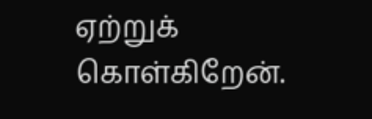ஏற்றுக் கொள்கிறேன்.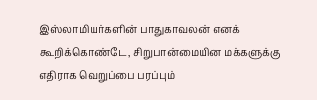இஸ்லாமியர்களின் பாதுகாவலன் எனக் கூறிக்கொண்டே, சிறுபான்மையின மக்களுக்கு எதிராக வெறுப்பை பரப்பும்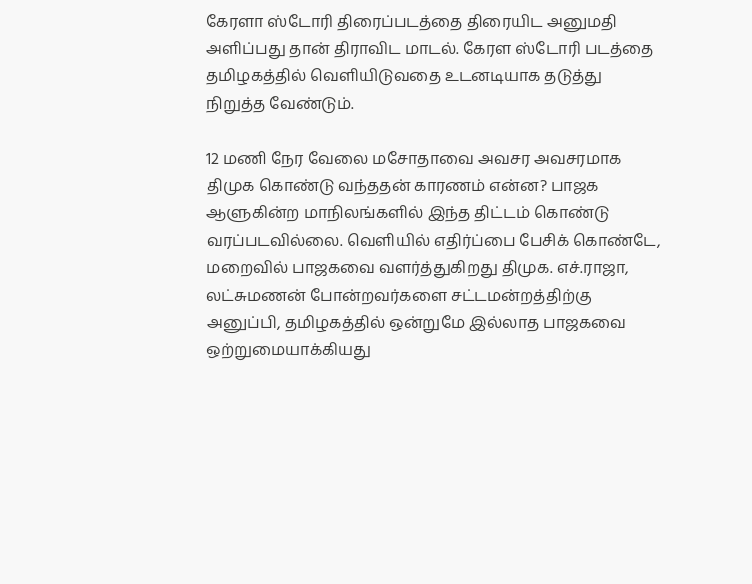கேரளா ஸ்டோரி திரைப்படத்தை திரையிட அனுமதி அளிப்பது தான் திராவிட மாடல். கேரள ஸ்டோரி படத்தை தமிழகத்தில் வெளியிடுவதை உடனடியாக தடுத்து நிறுத்த வேண்டும்.

12 மணி நேர வேலை மசோதாவை அவசர அவசரமாக திமுக கொண்டு வந்ததன் காரணம் என்ன? பாஜக ஆளுகின்ற மாநிலங்களில் இந்த திட்டம் கொண்டு வரப்படவில்லை. வெளியில் எதிர்ப்பை பேசிக் கொண்டே, மறைவில் பாஜகவை வளர்த்துகிறது திமுக. எச்.ராஜா, லட்சுமணன் போன்றவர்களை சட்டமன்றத்திற்கு அனுப்பி, தமிழகத்தில் ஒன்றுமே இல்லாத பாஜகவை ஒற்றுமையாக்கியது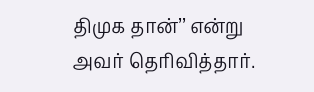திமுக தான்’’ என்று அவர் தெரிவித்தார்.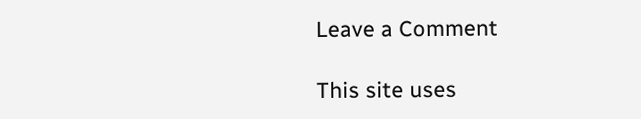Leave a Comment

This site uses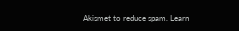Akismet to reduce spam. Learn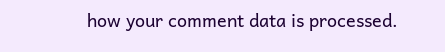how your comment data is processed.